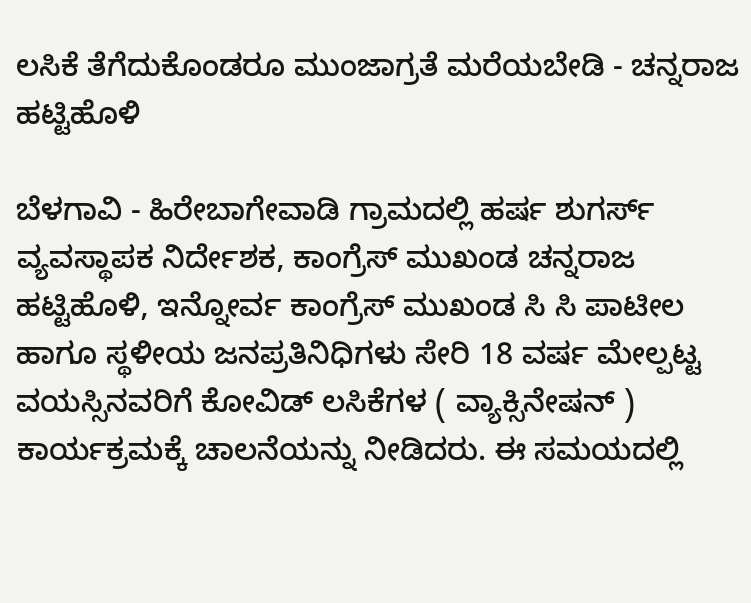ಲಸಿಕೆ ತೆಗೆದುಕೊಂಡರೂ ಮುಂಜಾಗ್ರತೆ ಮರೆಯಬೇಡಿ - ಚನ್ನರಾಜ ಹಟ್ಟಿಹೊಳಿ

ಬೆಳಗಾವಿ - ಹಿರೇಬಾಗೇವಾಡಿ ಗ್ರಾಮದಲ್ಲಿ ಹರ್ಷ ಶುಗರ್ಸ್ ವ್ಯವಸ್ಥಾಪಕ ನಿರ್ದೇಶಕ, ಕಾಂಗ್ರೆಸ್ ಮುಖಂಡ ಚನ್ನರಾಜ ಹಟ್ಟಿಹೊಳಿ, ಇನ್ನೋರ್ವ ಕಾಂಗ್ರೆಸ್ ಮುಖಂಡ ಸಿ ಸಿ ಪಾಟೀಲ ಹಾಗೂ ಸ್ಥಳೀಯ ಜನಪ್ರತಿನಿಧಿಗಳು ಸೇರಿ 18 ವರ್ಷ ಮೇಲ್ಪಟ್ಟ ವಯಸ್ಸಿನವರಿಗೆ ಕೋವಿಡ್ ಲಸಿಕೆಗಳ ( ವ್ಯಾಕ್ಸಿನೇಷನ್‌ ) ಕಾರ್ಯಕ್ರಮಕ್ಕೆ ಚಾಲನೆಯನ್ನು ನೀಡಿದರು. ಈ ಸಮಯದಲ್ಲಿ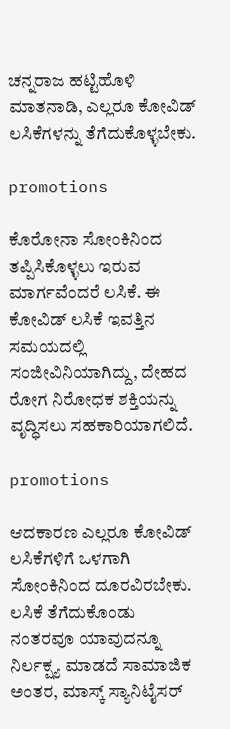ಚನ್ನರಾಜ ಹಟ್ಟಿಹೊಳಿ ಮಾತನಾಡಿ, ಎಲ್ಲರೂ ಕೋವಿಡ್ ಲಸಿಕೆಗಳನ್ನು ತೆಗೆದುಕೊಳ್ಳಬೇಕು.

promotions

ಕೊರೋನಾ ಸೋಂಕಿನಿಂದ ತಪ್ಪಿಸಿಕೊಳ್ಳಲು‌ ಇರುವ ಮಾರ್ಗವೆಂದರೆ ಲಸಿಕೆ. ಈ ಕೋವಿಡ್ ಲಸಿಕೆ ಇವತ್ತಿನ ಸಮಯದಲ್ಲಿ ಸಂಜೀವಿನಿಯಾಗಿದ್ದು, ದೇಹದ ರೋಗ ನಿರೋಧಕ ಶಕ್ತಿಯನ್ನು ವೃದ್ಧಿಸಲು ಸಹಕಾರಿಯಾಗಲಿದೆ.

promotions

ಆದಕಾರಣ ಎಲ್ಲರೂ ಕೋವಿಡ್ ಲಸಿಕೆಗಳಿಗೆ ಒಳಗಾಗಿ ಸೋಂಕಿನಿಂದ ದೂರವಿರಬೇಕು. ಲಸಿಕೆ ತೆಗೆದುಕೊಂಡು ನಂತರವೂ ಯಾವುದನ್ನೂ ನಿರ್ಲಕ್ಷ್ಯ ಮಾಡದೆ ಸಾಮಾಜಿಕ ಅಂತರ, ಮಾಸ್ಕ್ ಸ್ಯಾನಿಟೈಸರ್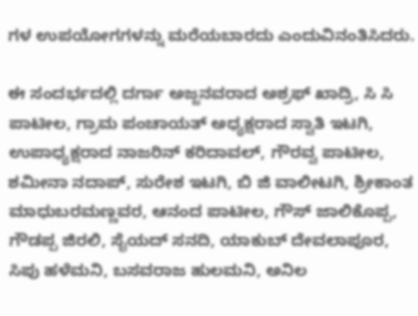ಗಳ ಉಪಯೋಗಗಳನ್ನು ಮರೆಯಬಾರದು ಎಂದುವಿನಂತಿಸಿದರು.

ಈ ಸಂದರ್ಭದಲ್ಲಿ ದರ್ಗಾ ಅಜ್ಜನವರಾದ ಅಶ್ರಫ್ ಖಾದ್ರಿ, ಸಿ ಸಿ ಪಾಟೀಲ, ಗ್ರಾಮ ಪಂಚಾಯತ್ ಅಧ್ಯಕ್ಷರಾದ ಸ್ವಾತಿ ಇಟಗಿ, ಉಪಾಧ್ಯಕ್ಷರಾದ ನಾಜರಿನ್ ಕರಿದಾವಲ್, ಗೌರವ್ವ ಪಾಟೀಲ, ಶಮೀನಾ ನದಾಪ್, ಸುರೇಶ ಇಟಗಿ, ಬಿ ಜಿ ವಾಲೀಟಗಿ, ಶ್ರೀಕಾಂತ ಮಾಧುಬರಮಣ್ಣವರ, ಆನಂದ ಪಾಟೀಲ, ಗೌಸ್ ಜಾಲಿಕೊಪ್ಪ, ಗೌಡಪ್ಪ ಜಿರಲಿ, ಸೈಯದ್ ಸನದಿ, ಯಾಕುಬ್ ದೇವಲಾಪೂರ, ಸಿಪು ಹಳೆಮನಿ, ಬಸವರಾಜ ಹುಲಮನಿ, ಅನಿಲ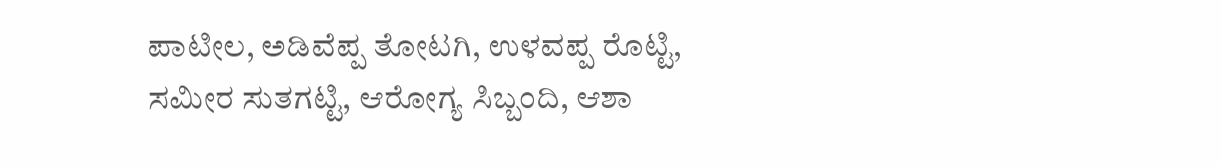ಪಾಟೀಲ, ಅಡಿವೆಪ್ಪ ತೋಟಗಿ, ಉಳವಪ್ಪ ರೊಟ್ಟಿ, ಸಮೀರ ಸುತಗಟ್ಟಿ, ಆರೋಗ್ಯ ಸಿಬ್ಬಂದಿ, ಆಶಾ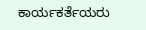ಕಾರ್ಯಕರ್ತೆಯರು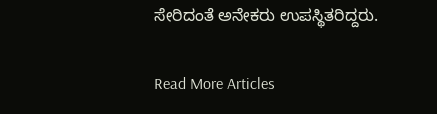ಸೇರಿದಂತೆ ಅನೇಕರು ಉಪಸ್ಥಿತರಿದ್ದರು.

Read More Articles